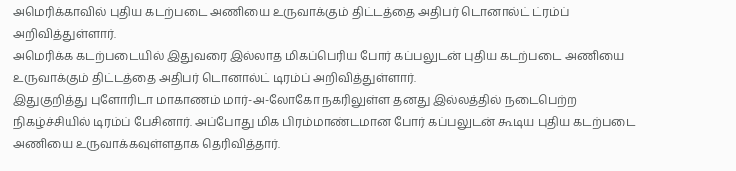அமெரிக்காவில் புதிய கடற்படை அணியை உருவாக்கும் திட்டத்தை அதிபர் டொனால்ட் ட்ரம்ப் அறிவித்துள்ளார்.
அமெரிக்க கடற்படையில் இதுவரை இல்லாத மிகப்பெரிய போர் கப்பலுடன் புதிய கடற்படை அணியை உருவாக்கும் திட்டத்தை அதிபர் டொனால்ட் டிரம்ப் அறிவித்துள்ளார்.
இதுகுறித்து புளோரிடா மாகாணம் மார்-அ-லோகோ நகரிலுள்ள தனது இல்லத்தில் நடைபெற்ற நிகழ்ச்சியில் டிரம்ப் பேசினார். அப்போது மிக பிரம்மாண்டமான போர் கப்பலுடன் கூடிய புதிய கடற்படை அணியை உருவாக்கவுள்ளதாக தெரிவித்தார்.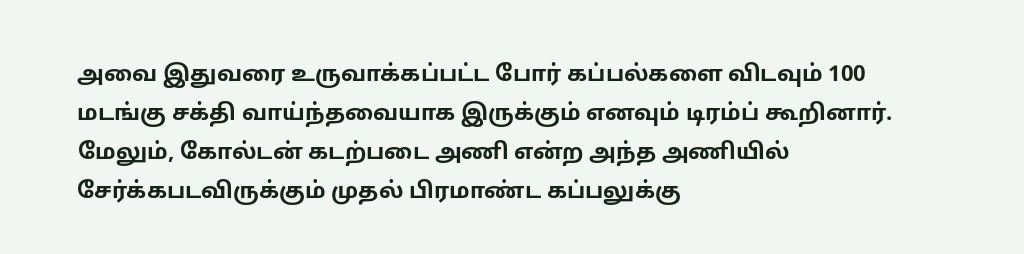அவை இதுவரை உருவாக்கப்பட்ட போர் கப்பல்களை விடவும் 100 மடங்கு சக்தி வாய்ந்தவையாக இருக்கும் எனவும் டிரம்ப் கூறினார். மேலும், கோல்டன் கடற்படை அணி என்ற அந்த அணியில் சேர்க்கபடவிருக்கும் முதல் பிரமாண்ட கப்பலுக்கு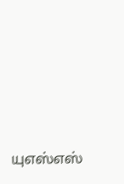யுஎஸ்எஸ்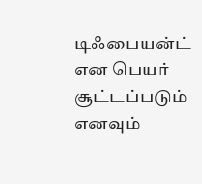டிஃபையன்ட் என பெயர் சூட்டப்படும் எனவும்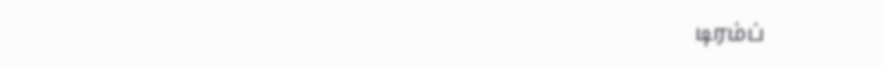டிரம்ப்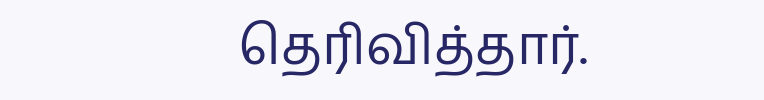தெரிவித்தார்.